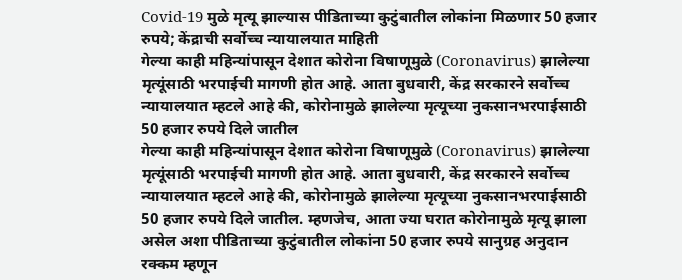Covid-19 मुळे मृत्यू झाल्यास पीडिताच्या कुटुंबातील लोकांना मिळणार 50 हजार रुपये; केंद्राची सर्वोच्च न्यायालयात माहिती
गेल्या काही महिन्यांपासून देशात कोरोना विषाणूमुळे (Coronavirus) झालेल्या मृत्यूंसाठी भरपाईची मागणी होत आहे. आता बुधवारी, केंद्र सरकारने सर्वोच्च न्यायालयात म्हटले आहे की, कोरोनामुळे झालेल्या मृत्यूच्या नुकसानभरपाईसाठी 50 हजार रुपये दिले जातील
गेल्या काही महिन्यांपासून देशात कोरोना विषाणूमुळे (Coronavirus) झालेल्या मृत्यूंसाठी भरपाईची मागणी होत आहे. आता बुधवारी, केंद्र सरकारने सर्वोच्च न्यायालयात म्हटले आहे की, कोरोनामुळे झालेल्या मृत्यूच्या नुकसानभरपाईसाठी 50 हजार रुपये दिले जातील. म्हणजेच, आता ज्या घरात कोरोनामुळे मृत्यू झाला असेल अशा पीडिताच्या कुटुंबातील लोकांना 50 हजार रुपये सानुग्रह अनुदान रक्कम म्हणून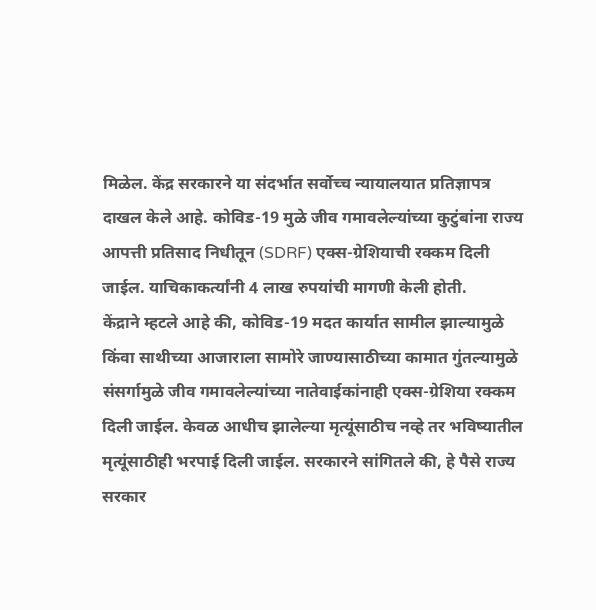मिळेल. केंद्र सरकारने या संदर्भात सर्वोच्च न्यायालयात प्रतिज्ञापत्र दाखल केले आहे. कोविड-19 मुळे जीव गमावलेल्यांच्या कुटुंबांना राज्य आपत्ती प्रतिसाद निधीतून (SDRF) एक्स-ग्रेशियाची रक्कम दिली जाईल. याचिकाकर्त्यांनी 4 लाख रुपयांची मागणी केली होती.
केंद्राने म्हटले आहे की, कोविड-19 मदत कार्यात सामील झाल्यामुळे किंवा साथीच्या आजाराला सामोरे जाण्यासाठीच्या कामात गुंतल्यामुळे संसर्गामुळे जीव गमावलेल्यांच्या नातेवाईकांनाही एक्स-ग्रेशिया रक्कम दिली जाईल. केवळ आधीच झालेल्या मृत्यूंसाठीच नव्हे तर भविष्यातील मृत्यूंसाठीही भरपाई दिली जाईल. सरकारने सांगितले की, हे पैसे राज्य सरकार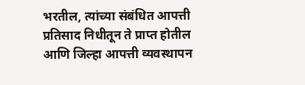भरतील, त्यांच्या संबंधित आपत्ती प्रतिसाद निधीतून ते प्राप्त होतील आणि जिल्हा आपत्ती व्यवस्थापन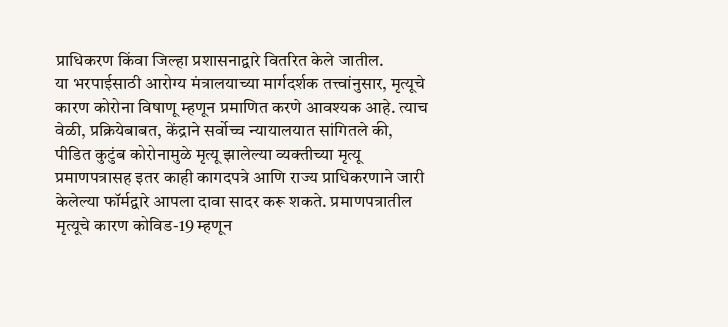प्राधिकरण किंवा जिल्हा प्रशासनाद्वारे वितरित केले जातील.
या भरपाईसाठी आरोग्य मंत्रालयाच्या मार्गदर्शक तत्त्वांनुसार, मृत्यूचे कारण कोरोना विषाणू म्हणून प्रमाणित करणे आवश्यक आहे. त्याच वेळी, प्रक्रियेबाबत, केंद्राने सर्वोच्च न्यायालयात सांगितले की, पीडित कुटुंब कोरोनामुळे मृत्यू झालेल्या व्यक्तीच्या मृत्यू प्रमाणपत्रासह इतर काही कागदपत्रे आणि राज्य प्राधिकरणाने जारी केलेल्या फॉर्मद्वारे आपला दावा सादर करू शकते. प्रमाणपत्रातील मृत्यूचे कारण कोविड-19 म्हणून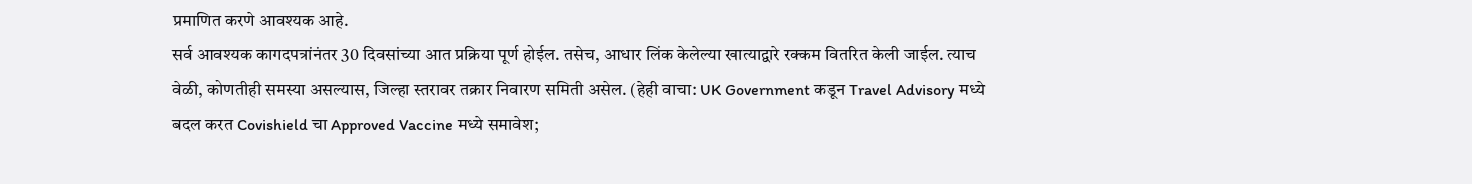प्रमाणित करणे आवश्यक आहे.
सर्व आवश्यक कागदपत्रांनंतर 30 दिवसांच्या आत प्रक्रिया पूर्ण होईल. तसेच, आधार लिंक केलेल्या खात्याद्वारे रक्कम वितरित केली जाईल. त्याच वेळी, कोणतीही समस्या असल्यास, जिल्हा स्तरावर तक्रार निवारण समिती असेल. (हेही वाचा: UK Government कडून Travel Advisory मध्ये बदल करत Covishield चा Approved Vaccine मध्ये समावेश;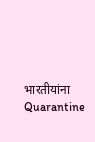भारतीयांना Quarantine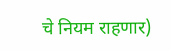चे नियम राहणार)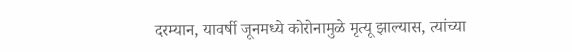दरम्यान, यावर्षी जूनमध्ये कोरोनामुळे मृत्यू झाल्यास, त्यांच्या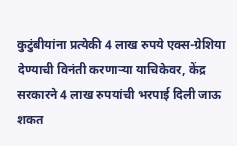कुटुंबीयांना प्रत्येकी 4 लाख रुपये एक्स-ग्रेशिया देण्याची विनंती करणाऱ्या याचिकेवर, केंद्र सरकारने 4 लाख रुपयांची भरपाई दिली जाऊ शकत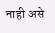नाही असे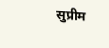सुप्रीम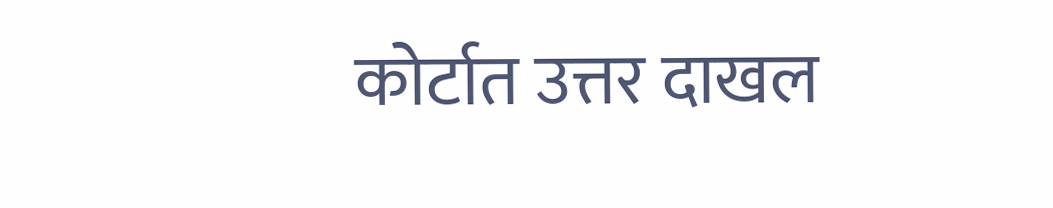कोर्टात उत्तर दाखल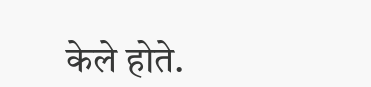केले होते.